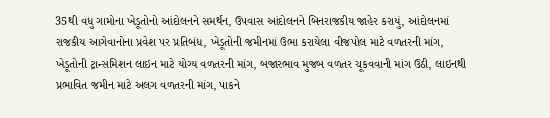35થી વધુ ગામોના ખેડૂતોનો આંદોલનને સમર્થન, ઉપવાસ આંદોલનને બિનરાજકીય જાહેર કરાયું, આંદોલનમાં રાજકીય આગેવાનોના પ્રવેશ પર પ્રતિબંધ, ખેડૂતોની જમીનમાં ઉભા કરાયેલા વીજપોલ માટે વળતરની માંગ, ખેડૂતોની ટ્રાન્સમિશન લાઇન માટે યોગ્ય વળતરની માંગ, બજારભાવ મુજબ વળતર ચૂકવવાની માંગ ઉઠી, લાઇનથી પ્રભાવિત જમીન માટે અલગ વળતરની માંગ, પાકને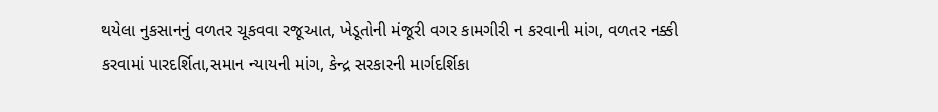થયેલા નુકસાનનું વળતર ચૂકવવા રજૂઆત, ખેડૂતોની મંજૂરી વગર કામગીરી ન કરવાની માંગ, વળતર નક્કી કરવામાં પારદર્શિતા,સમાન ન્યાયની માંગ, કેન્દ્ર સરકારની માર્ગદર્શિકા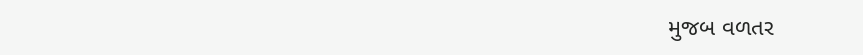મુજબ વળતર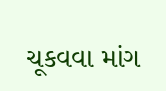ચૂકવવા માંગ